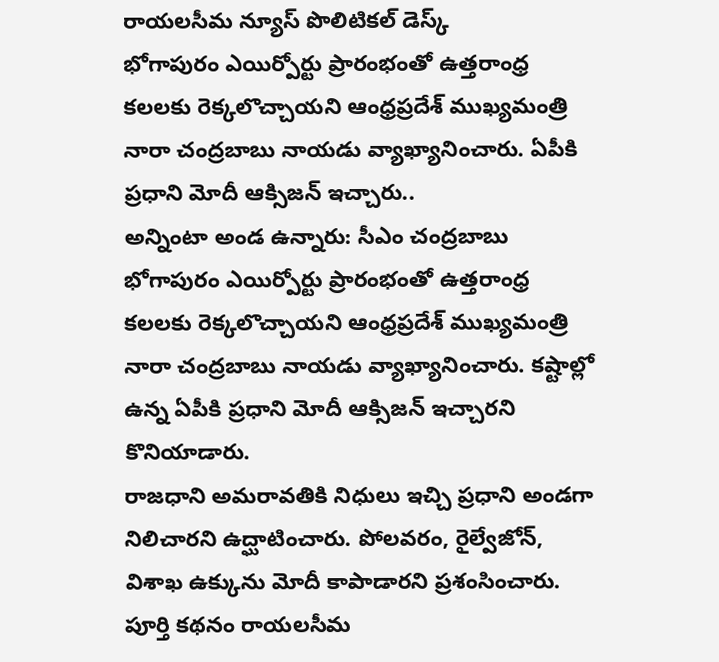రాయలసీమ న్యూస్ పొలిటికల్ డెస్క్
భోగాపురం ఎయిర్పోర్టు ప్రారంభంతో ఉత్తరాంధ్ర కలలకు రెక్కలొచ్చాయని ఆంధ్రప్రదేశ్ ముఖ్యమంత్రి నారా చంద్రబాబు నాయడు వ్యాఖ్యానించారు. ఏపీకి ప్రధాని మోదీ ఆక్సిజన్ ఇచ్చారు..
అన్నింటా అండ ఉన్నారు: సీఎం చంద్రబాబు భోగాపురం ఎయిర్పోర్టు ప్రారంభంతో ఉత్తరాంధ్ర కలలకు రెక్కలొచ్చాయని ఆంధ్రప్రదేశ్ ముఖ్యమంత్రి నారా చంద్రబాబు నాయడు వ్యాఖ్యానించారు. కష్టాల్లో ఉన్న ఏపీకి ప్రధాని మోదీ ఆక్సిజన్ ఇచ్చారని కొనియాడారు.
రాజధాని అమరావతికి నిధులు ఇచ్చి ప్రధాని అండగా నిలిచారని ఉద్ఘాటించారు. పోలవరం, రైల్వేజోన్, విశాఖ ఉక్కును మోదీ కాపాడారని ప్రశంసించారు.
పూర్తి కథనం రాయలసీమ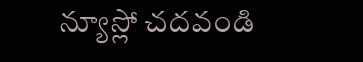న్యూస్లో చదవండి